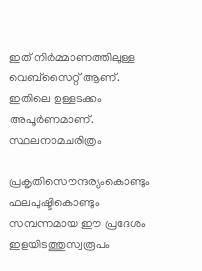ഇത് നിർമ്മാണത്തിലുള്ള വെബ്സൈറ്റ് ആണ്. ഇതിലെ ഉള്ളടക്കം അപൂർണമാണ്.
സ്ഥലനാമചരിത്രം

പ്രകൃതിസൌന്ദര്യംകൊണ്ടും ഫലപുഷ്ടികൊണ്ടും സമ്പന്നമായ ഈ പ്രദേശം ഇളയിടത്തുസ്വരൂപം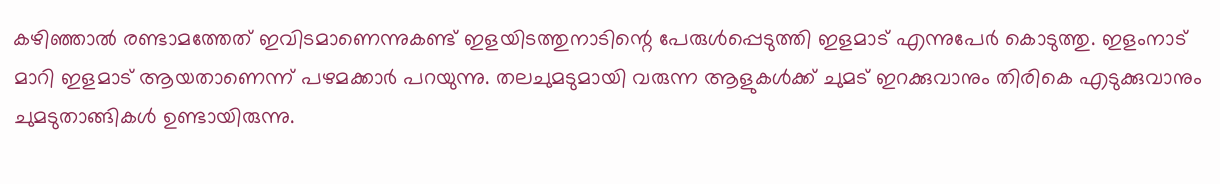കഴിഞ്ഞാല്‍ രണ്ടാമത്തേത് ഇവിടമാണെന്നുകണ്ട് ഇളയിടത്തുനാടിന്റെ പേരുള്‍പ്പെടുത്തി ഇളമാട് എന്നുപേര്‍ കൊടുത്തു. ഇളംനാട് മാറി ഇളമാട് ആയതാണെന്ന് പഴമക്കാര്‍ പറയുന്നു. തലചുമടുമായി വരുന്ന ആളുകള്‍ക്ക് ചുമട് ഇറക്കുവാനും തിരികെ എടുക്കുവാനും ചുമടുതാങ്ങികള്‍ ഉണ്ടായിരുന്നു.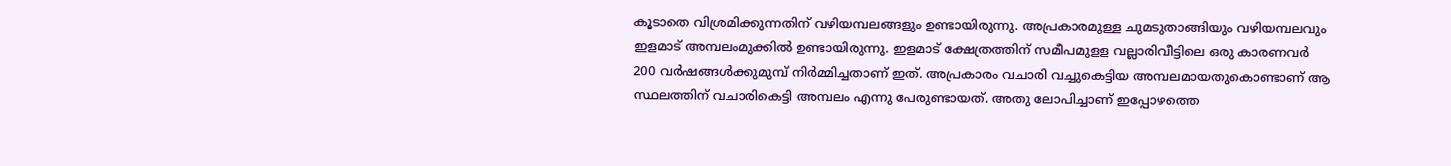കൂടാതെ വിശ്രമിക്കുന്നതിന് വഴിയമ്പലങ്ങളും ഉണ്ടായിരുന്നു. അപ്രകാരമുള്ള ചുമടുതാങ്ങിയും വഴിയമ്പലവും ഇളമാട് അമ്പലംമുക്കില്‍ ഉണ്ടായിരുന്നു. ഇളമാട് ക്ഷേത്രത്തിന് സമീപമുളള വല്ലാരിവീട്ടിലെ ഒരു കാരണവര്‍ 200 വര്‍ഷങ്ങള്‍ക്കുമുമ്പ് നിര്‍മ്മിച്ചതാണ് ഇത്. അപ്രകാരം വചാരി വച്ചുകെട്ടിയ അമ്പലമായതുകൊണ്ടാണ് ആ സ്ഥലത്തിന് വചാരികെട്ടി അമ്പലം എന്നു പേരുണ്ടായത്. അതു ലോപിച്ചാണ് ഇപ്പോഴത്തെ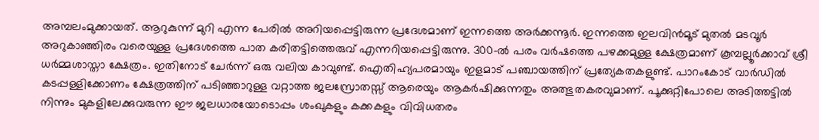അമ്പലംമുക്കായത്. ആറുകുന്ന് മുറി എന്ന പേരില്‍ അറിയപ്പെട്ടിരുന്ന പ്രദേശമാണ് ഇന്നത്തെ അര്‍ക്കന്നൂര്‍. ഇന്നത്തെ ഇലവിന്‍മൂട് മുതല്‍ മടവൂര്‍ അറുകാഞ്ഞിരം വരെയുള്ള പ്രദേശത്തെ പാത കരിതട്ടിത്തെരുവ് എന്നറിയപ്പെട്ടിരുന്നു. 300-ല്‍ പരം വര്‍ഷത്തെ പഴക്കമുള്ള ക്ഷേത്രമാണ് കൂമ്പല്ലൂര്‍ക്കാവ് ശ്രീ ധര്‍മ്മശാസ്താ ക്ഷേത്രം. ഇതിനോട് ചേര്‍ന്ന് ഒരു വലിയ കാവുണ്ട്. ഐതിഹ്യപരമായും ഇളമാട് പഞ്ചായത്തിന് പ്രത്യേകതകളുണ്ട്. പാറംകോട് വാര്‍ഡില്‍ കടപ്പള്ളിക്കോണം ക്ഷേത്രത്തിന് പടിഞ്ഞാറുള്ള വറ്റാത്ത ജലസ്രോതസ്സ് ആരെയും ആകര്‍ഷിക്കുന്നതും അത്ഭുതകരവുമാണ്. പൂക്കുറ്റിപോലെ അടിത്തട്ടില്‍ നിന്നും മുകളിലേക്കുവരുന്ന ഈ ജലധാരയോടൊപ്പം ശംഖുകളും കക്കകളും വിവിധതരം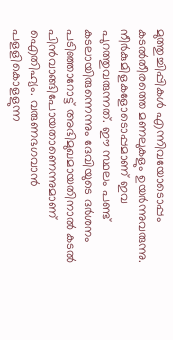മുത്തുച്ചിപ്പികള്‍ എന്നിവയോടൊപ്പം കടല്‍തീരത്തെ മണലുകളും ഉയര്‍ന്നുവരുന്നു. നീര്‍കുമിളകളോടൊപ്പമാണ് ഇവ പുറത്തുവരുന്നത്. ഈ സ്ഥലം പണ്ട് കടലായിരുന്നെന്നും ദേവിയുടെ ദര്‍ശനം പടിഞ്ഞാറോട്ട് അഭിമുഖമായതിനാല്‍ കടല്‍ പിന്‍വാങ്ങിപോയതാണെന്നുമാണ് ഐതിഹ്യം. വരുണഭഗവാന്‍ പളളികൊളളുന്ന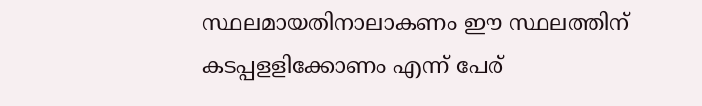സ്ഥലമായതിനാലാകണം ഈ സ്ഥലത്തിന് കടപ്പളളിക്കോണം എന്ന് പേര്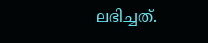ലഭിച്ചത്.